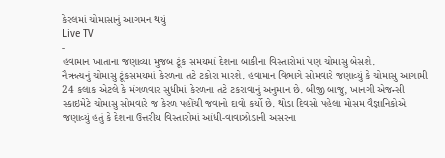કેરલમાં ચોમાસાનું આગમન થયું
Live TV
-
હવામાન ખાતાના જણાવ્યા મુજબ ટૂંક સમયમાં દેશના બાકીના વિસ્તારોમાં પણ ચોમાસુ બેસશે.
નૈઋત્યનું ચોમાસુ ટૂંકસમયમાં કેરળના તટે ટકોરા મારશે. હવામાન વિભાગે સોમવારે જણાવ્યું કે ચોમાસુ આગામી 24 કલાક એટલે કે મંગળવાર સુધીમાં કેરળના તટે ટકરાવાનું અનુમાન છે. બીજી બાજુ, ખાનગી એજન્સી સ્કાઇમેટે ચોમાસુ સોમવારે જ કેરળ પહોંચી જવાનો દાવો કર્યો છે. થોડા દિવસો પહેલા મોસમ વૈજ્ઞાનિકોએ જણાવ્યું હતું કે દેશના ઉત્તરીય વિસ્તારોમાં આંધી-વાવાઝોડાની અસરના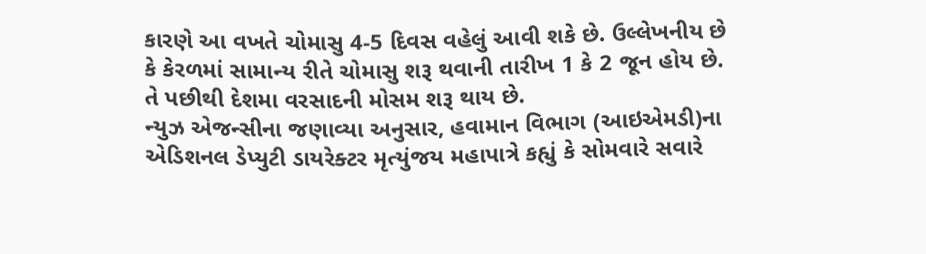કારણે આ વખતે ચોમાસુ 4-5 દિવસ વહેલું આવી શકે છે. ઉલ્લેખનીય છે કે કેરળમાં સામાન્ય રીતે ચોમાસુ શરૂ થવાની તારીખ 1 કે 2 જૂન હોય છે. તે પછીથી દેશમા વરસાદની મોસમ શરૂ થાય છે.
ન્યુઝ એજન્સીના જણાવ્યા અનુસાર, હવામાન વિભાગ (આઇએમડી)ના એડિશનલ ડેપ્યુટી ડાયરેક્ટર મૃત્યુંજય મહાપાત્રે કહ્યું કે સોમવારે સવારે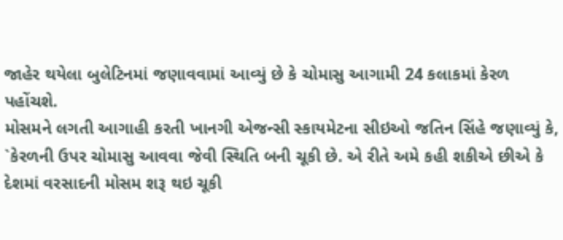જાહેર થયેલા બુલેટિનમાં જણાવવામાં આવ્યું છે કે ચોમાસુ આગામી 24 કલાકમાં કેરળ પહોંચશે.
મોસમને લગતી આગાહી કરતી ખાનગી એજન્સી સ્કાયમેટના સીઇઓ જતિન સિંહે જણાવ્યું કે, `કેરળની ઉપર ચોમાસુ આવવા જેવી સ્થિતિ બની ચૂકી છે. એ રીતે અમે કહી શકીએ છીએ કે દેશમાં વરસાદની મોસમ શરૂ થઇ ચૂકી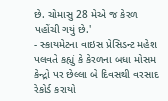છે. ચોમાસુ 28 મેએ જ કેરળ પહોંચી ગયું છે.'
- સ્કાયમેટના વાઇસ પ્રેસિડન્ટ મહેશ પલવતે કહ્યું કે કેરળના બધા મોસમ કેન્દ્રો પર છેલ્લા બે દિવસથી વરસાદ રેકોર્ડ કરાયો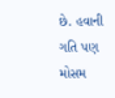છે. હવાની ગતિ પણ મોસમ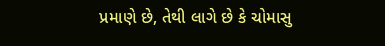પ્રમાણે છે, તેથી લાગે છે કે ચોમાસુ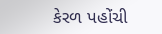કેરળ પહોંચી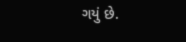ગયું છે.